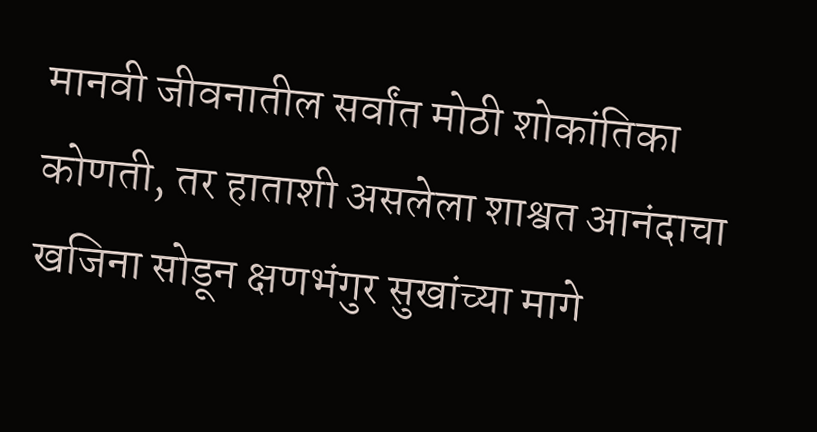मानवी जीवनातील सर्वांत मोठी शोकांतिका कोणती, तर हाताशी असलेला शाश्वत आनंदाचा खजिना सोडून क्षणभंगुर सुखांच्या मागे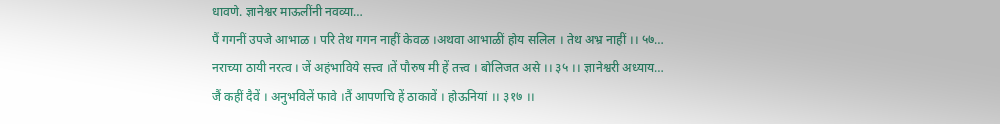धावणे. ज्ञानेश्वर माऊलींनी नवव्या…
पैं गगनीं उपजे आभाळ । परि तेथ गगन नाहीं केवळ ।अथवा आभाळीं होय सलिल । तेथ अभ्र नाहीं ।। ५७…
नराच्या ठायी नरत्व । जें अहंभाविये सत्त्व ।तें पौरुष मी हें तत्त्व । बोलिजत असे ।। ३५ ।। ज्ञानेश्वरी अध्याय…
जैं कहीं दैवें । अनुभविलें फावे ।तैं आपणचि हें ठाकावें । होऊनियां ।। ३१७ ।।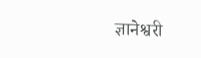ज्ञानेश्वरी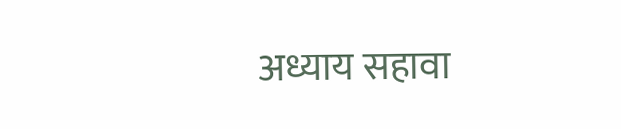अध्याय सहावा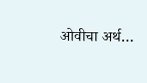ओवीचा अर्थ…